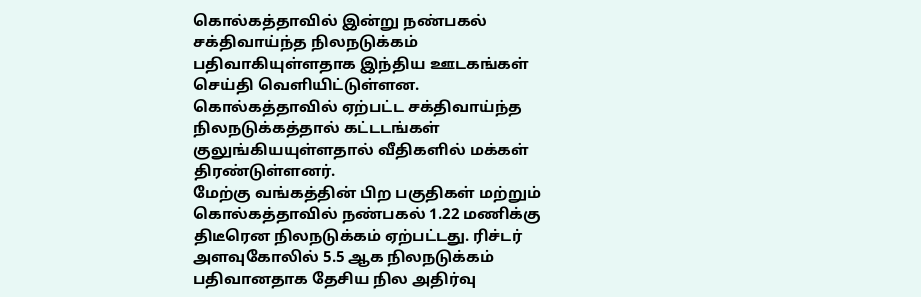கொல்கத்தாவில் இன்று நண்பகல் சக்திவாய்ந்த நிலநடுக்கம் பதிவாகியுள்ளதாக இந்திய ஊடகங்கள் செய்தி வெளியிட்டுள்ளன.
கொல்கத்தாவில் ஏற்பட்ட சக்திவாய்ந்த நிலநடுக்கத்தால் கட்டடங்கள் குலுங்கியயுள்ளதால் வீதிகளில் மக்கள் திரண்டுள்ளனர்.
மேற்கு வங்கத்தின் பிற பகுதிகள் மற்றும் கொல்கத்தாவில் நண்பகல் 1.22 மணிக்கு திடீரென நிலநடுக்கம் ஏற்பட்டது. ரிச்டர் அளவுகோலில் 5.5 ஆக நிலநடுக்கம் பதிவானதாக தேசிய நில அதிர்வு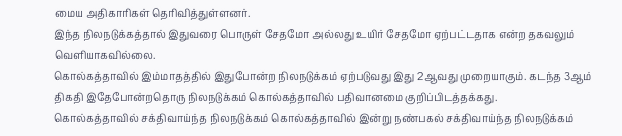மைய அதிகாரிகள் தெரிவித்துள்ளனர்.
இந்த நிலநடுக்கத்தால் இதுவரை பொருள் சேதமோ அல்லது உயிர் சேதமோ ஏற்பட்டதாக என்ற தகவலும் வெளியாகவில்லை.
கொல்கத்தாவில் இம்மாதத்தில் இதுபோன்ற நிலநடுக்கம் ஏற்படுவது இது 2ஆவது முறையாகும். கடந்த 3ஆம் திகதி இதேபோன்றதொரு நிலநடுக்கம் கொல்கத்தாவில் பதிவானமை குறிப்பிடத்தக்கது.
கொல்கத்தாவில் சக்திவாய்ந்த நிலநடுக்கம் கொல்கத்தாவில் இன்று நண்பகல் சக்திவாய்ந்த நிலநடுக்கம்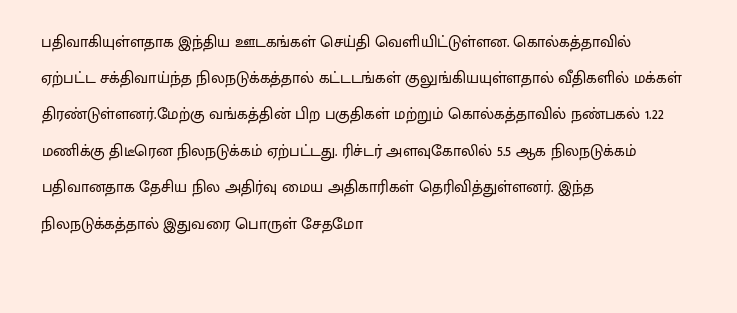பதிவாகியுள்ளதாக இந்திய ஊடகங்கள் செய்தி வெளியிட்டுள்ளன. கொல்கத்தாவில் ஏற்பட்ட சக்திவாய்ந்த நிலநடுக்கத்தால் கட்டடங்கள் குலுங்கியயுள்ளதால் வீதிகளில் மக்கள் திரண்டுள்ளனர்.மேற்கு வங்கத்தின் பிற பகுதிகள் மற்றும் கொல்கத்தாவில் நண்பகல் 1.22 மணிக்கு திடீரென நிலநடுக்கம் ஏற்பட்டது. ரிச்டர் அளவுகோலில் 5.5 ஆக நிலநடுக்கம் பதிவானதாக தேசிய நில அதிர்வு மைய அதிகாரிகள் தெரிவித்துள்ளனர். இந்த நிலநடுக்கத்தால் இதுவரை பொருள் சேதமோ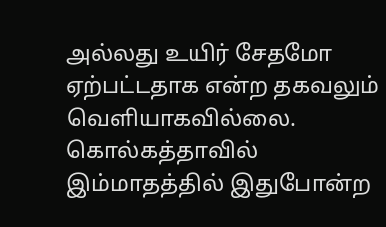அல்லது உயிர் சேதமோ ஏற்பட்டதாக என்ற தகவலும் வெளியாகவில்லை. கொல்கத்தாவில் இம்மாதத்தில் இதுபோன்ற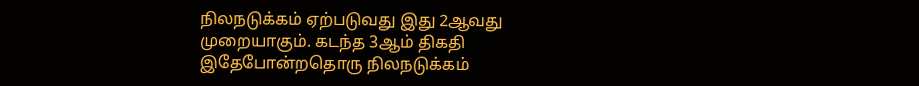நிலநடுக்கம் ஏற்படுவது இது 2ஆவது முறையாகும். கடந்த 3ஆம் திகதி இதேபோன்றதொரு நிலநடுக்கம்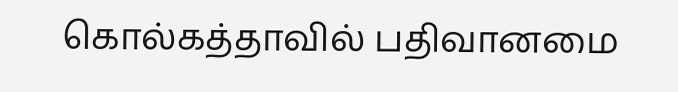கொல்கத்தாவில் பதிவானமை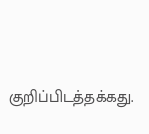குறிப்பிடத்தக்கது.